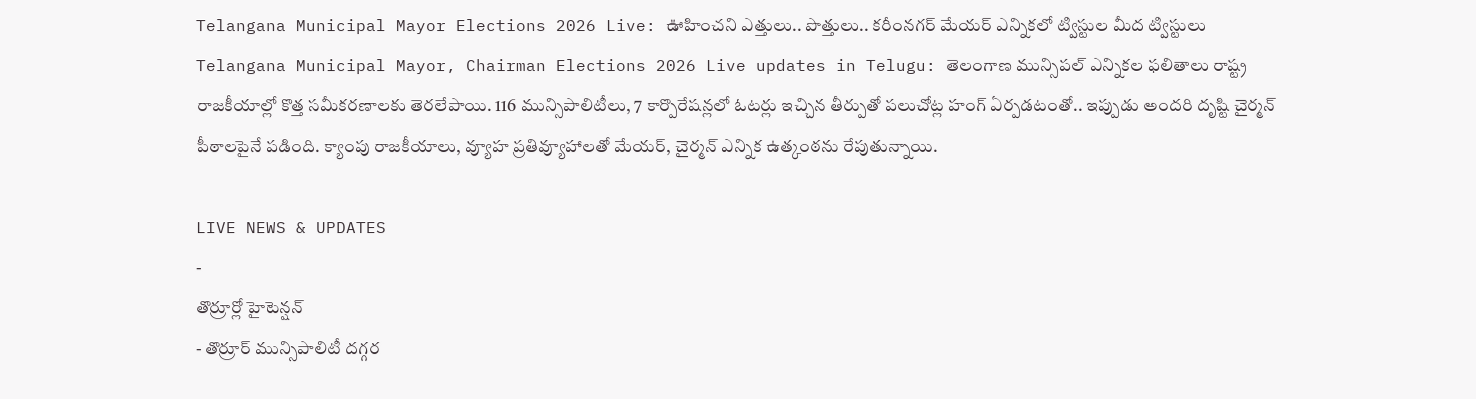Telangana Municipal Mayor Elections 2026 Live: ఊహించని ఎత్తులు.. పొత్తులు.. కరీంనగర్ మేయర్ ఎన్నికలో ట్విస్టుల మీద ట్విస్టులు
Telangana Municipal Mayor, Chairman Elections 2026 Live updates in Telugu: తెలంగాణ మున్సిపల్ ఎన్నికల ఫలితాలు రాష్ట్ర రాజకీయాల్లో కొత్త సమీకరణాలకు తెరలేపాయి. 116 మున్సిపాలిటీలు, 7 కార్పొరేషన్లలో ఓటర్లు ఇచ్చిన తీర్పుతో పలుచోట్ల హంగ్ ఏర్పడటంతో.. ఇప్పుడు అందరి దృష్టి చైర్మన్ పీఠాలపైనే పడింది. క్యాంపు రాజకీయాలు, వ్యూహ ప్రతివ్యూహాలతో మేయర్, చైర్మన్ ఎన్నిక ఉత్కంఠను రేపుతున్నాయి.

LIVE NEWS & UPDATES
-
తొర్రూర్లో హైటెన్షన్
- తొర్రూర్ మున్సిపాలిటీ దగ్గర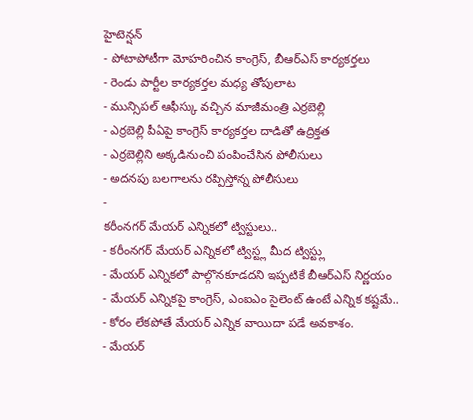హైటెన్షన్
- పోటాపోటీగా మోహరించిన కాంగ్రెస్, బీఆర్ఎస్ కార్యకర్తలు
- రెండు పార్టీల కార్యకర్తల మధ్య తోపులాట
- మున్సిపల్ ఆఫీస్కు వచ్చిన మాజీమంత్రి ఎర్రబెల్లి
- ఎర్రబెల్లి పీఏపై కాంగ్రెస్ కార్యకర్తల దాడితో ఉద్రిక్తత
- ఎర్రబెల్లిని అక్కడినుంచి పంపించేసిన పోలీసులు
- అదనపు బలగాలను రప్పిస్తోన్న పోలీసులు
-
కరీంనగర్ మేయర్ ఎన్నికలో ట్విస్టులు..
- కరీంనగర్ మేయర్ ఎన్నికలో ట్విస్ట్ల మీద ట్విస్ట్లు
- మేయర్ ఎన్నికలో పాల్గొనకూడదని ఇప్పటికే బీఆర్ఎస్ నిర్ణయం
- మేయర్ ఎన్నికపై కాంగ్రెస్, ఎంఐఎం సైలెంట్ ఉంటే ఎన్నిక కష్టమే..
- కోరం లేకపోతే మేయర్ ఎన్నిక వాయిదా పడే అవకాశం.
- మేయర్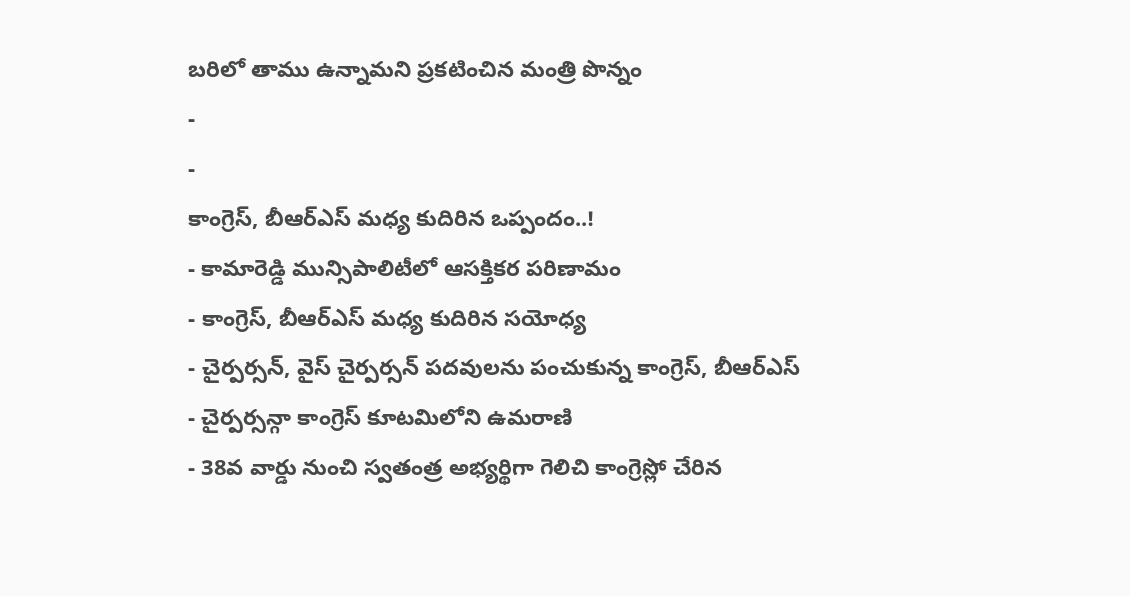బరిలో తాము ఉన్నామని ప్రకటించిన మంత్రి పొన్నం
-
-
కాంగ్రెస్, బీఆర్ఎస్ మధ్య కుదిరిన ఒప్పందం..!
- కామారెడ్డి మున్సిపాలిటీలో ఆసక్తికర పరిణామం
- కాంగ్రెస్, బీఆర్ఎస్ మధ్య కుదిరిన సయోధ్య
- చైర్పర్సన్, వైస్ చైర్పర్సన్ పదవులను పంచుకున్న కాంగ్రెస్, బీఆర్ఎస్
- చైర్పర్సన్గా కాంగ్రెస్ కూటమిలోని ఉమరాణి
- 38వ వార్డు నుంచి స్వతంత్ర అభ్యర్థిగా గెలిచి కాంగ్రెస్లో చేరిన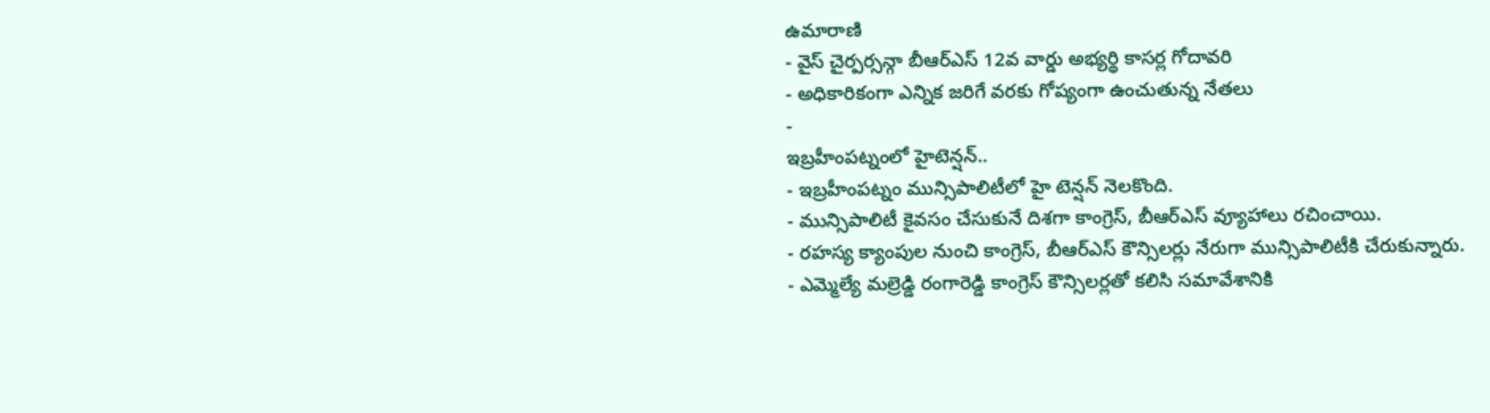ఉమారాణి
- వైస్ చైర్పర్సన్గా బీఆర్ఎస్ 12వ వార్డు అభ్యర్థి కాసర్ల గోదావరి
- అధికారికంగా ఎన్నిక జరిగే వరకు గోప్యంగా ఉంచుతున్న నేతలు
-
ఇబ్రహీంపట్నంలో హైటెన్షన్..
- ఇబ్రహీంపట్నం మున్సిపాలిటీలో హై టెన్షన్ నెలకొంది.
- మున్సిపాలిటీ కైవసం చేసుకునే దిశగా కాంగ్రెస్, బీఆర్ఎస్ వ్యూహాలు రచించాయి.
- రహస్య క్యాంపుల నుంచి కాంగ్రెస్, బీఆర్ఎస్ కౌన్సిలర్లు నేరుగా మున్సిపాలిటీకి చేరుకున్నారు.
- ఎమ్మెల్యే మల్రెడ్డి రంగారెడ్డి కాంగ్రెస్ కౌన్సిలర్లతో కలిసి సమావేశానికి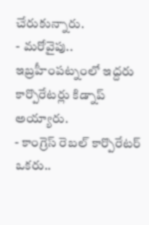చేరుకున్నారు.
- మరోవైపు.. ఇబ్రహీంపట్నంలో ఇద్దరు కార్పొరేటర్లు కిడ్నాప్ అయ్యారు.
- కాంగ్రెస్ రెబల్ కార్పొరేటర్ ఒకరు..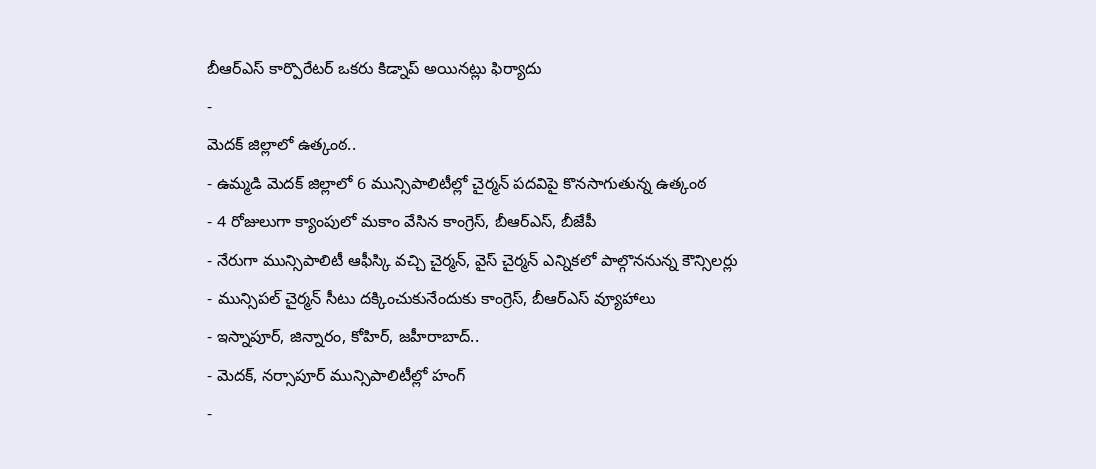బీఆర్ఎస్ కార్పొరేటర్ ఒకరు కిడ్నాప్ అయినట్లు ఫిర్యాదు
-
మెదక్ జిల్లాలో ఉత్కంఠ..
- ఉమ్మడి మెదక్ జిల్లాలో 6 మున్సిపాలిటీల్లో చైర్మన్ పదవిపై కొనసాగుతున్న ఉత్కంఠ
- 4 రోజులుగా క్యాంపులో మకాం వేసిన కాంగ్రెస్, బీఆర్ఎస్, బీజేపీ
- నేరుగా మున్సిపాలిటీ ఆఫీస్కి వచ్చి చైర్మన్, వైస్ చైర్మన్ ఎన్నికలో పాల్గొననున్న కౌన్సిలర్లు
- మున్సిపల్ చైర్మన్ సీటు దక్కించుకునేందుకు కాంగ్రెస్, బీఆర్ఎస్ వ్యూహాలు
- ఇస్నాపూర్, జిన్నారం, కోహిర్, జహీరాబాద్..
- మెదక్, నర్సాపూర్ మున్సిపాలిటీల్లో హంగ్
-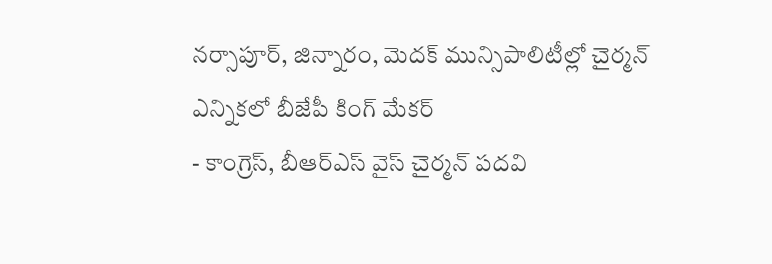నర్సాపూర్, జిన్నారం, మెదక్ మున్సిపాలిటీల్లో చైర్మన్ ఎన్నికలో బీజేపీ కింగ్ మేకర్
- కాంగ్రెస్, బీఆర్ఎస్ వైస్ చైర్మన్ పదవి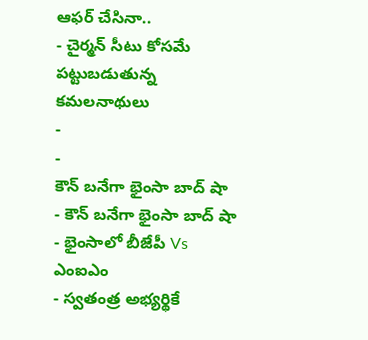ఆఫర్ చేసినా..
- చైర్మన్ సీటు కోసమే పట్టుబడుతున్న కమలనాథులు
-
-
కౌన్ బనేగా భైంసా బాద్ షా
- కౌన్ బనేగా భైంసా బాద్ షా
- భైంసాలో బీజేపీ Vs ఎంఐఎం
- స్వతంత్ర అభ్యర్థికే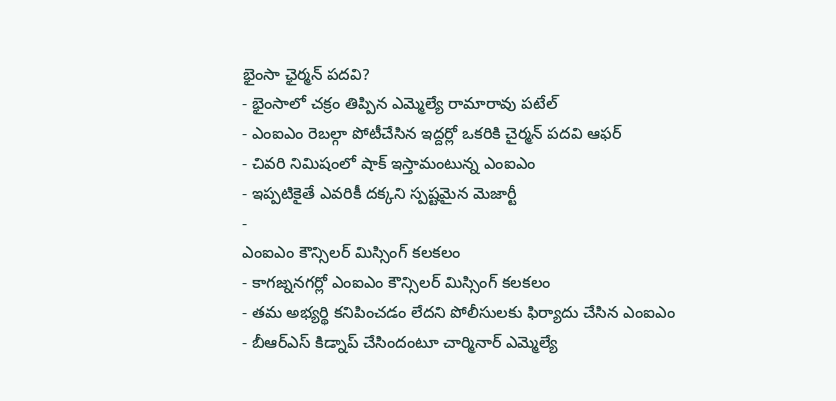భైంసా ఛైర్మన్ పదవి?
- భైంసాలో చక్రం తిప్పిన ఎమ్మెల్యే రామారావు పటేల్
- ఎంఐఎం రెబల్గా పోటీచేసిన ఇద్దర్లో ఒకరికి చైర్మన్ పదవి ఆఫర్
- చివరి నిమిషంలో షాక్ ఇస్తామంటున్న ఎంఐఎం
- ఇప్పటికైతే ఎవరికీ దక్కని స్పష్టమైన మెజార్టీ
-
ఎంఐఎం కౌన్సిలర్ మిస్సింగ్ కలకలం
- కాగజ్ననగర్లో ఎంఐఎం కౌన్సిలర్ మిస్సింగ్ కలకలం
- తమ అభ్యర్థి కనిపించడం లేదని పోలీసులకు ఫిర్యాదు చేసిన ఎంఐఎం
- బీఆర్ఎస్ కిడ్నాప్ చేసిందంటూ చార్మినార్ ఎమ్మెల్యే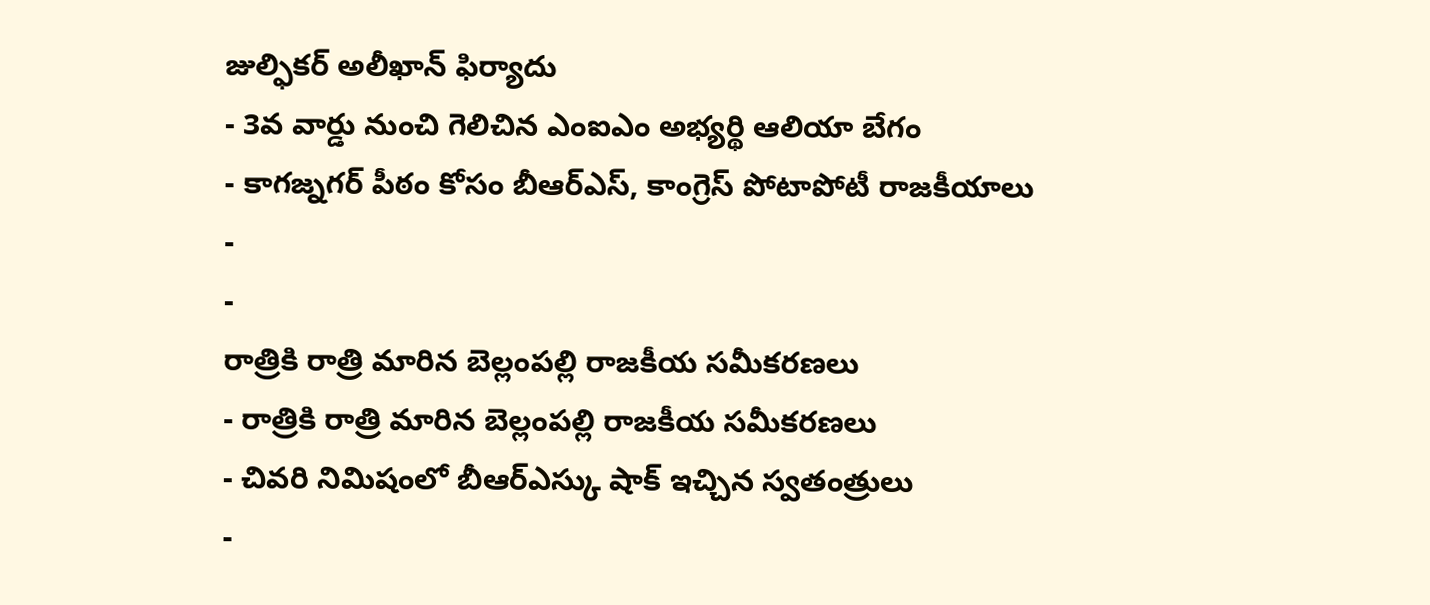జుల్ఫికర్ అలీఖాన్ ఫిర్యాదు
- 3వ వార్డు నుంచి గెలిచిన ఎంఐఎం అభ్యర్థి ఆలియా బేగం
- కాగజ్నగర్ పీఠం కోసం బీఆర్ఎస్, కాంగ్రెస్ పోటాపోటీ రాజకీయాలు
-
-
రాత్రికి రాత్రి మారిన బెల్లంపల్లి రాజకీయ సమీకరణలు
- రాత్రికి రాత్రి మారిన బెల్లంపల్లి రాజకీయ సమీకరణలు
- చివరి నిమిషంలో బీఆర్ఎస్కు షాక్ ఇచ్చిన స్వతంత్రులు
-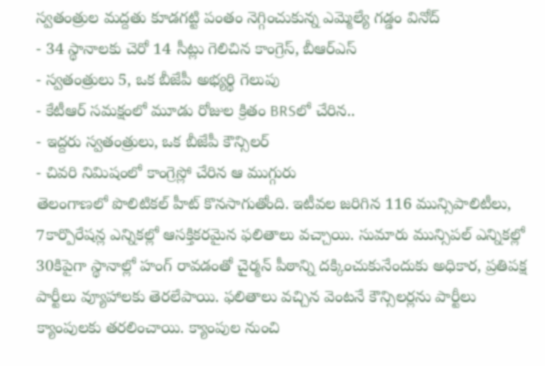స్వతంత్రుల మద్దతు కూడగట్టి పంతం నెగ్గించుకున్న ఎమ్మెల్యే గడ్డం వినోద్
- 34 స్థానాలకు చెరో 14 సీట్లు గెలిచిన కాంగ్రెస్, బీఆర్ఎస్
- స్వతంత్రులు 5, ఒక బీజేపీ అభ్యర్థి గెలుపు
- కేటీఆర్ సమక్షంలో మూడు రోజుల క్రితం BRSలో చేరిన..
- ఇద్దరు స్వతంత్రులు, ఒక బీజేపీ కౌన్సిలర్
- చివరి నిమిషంలో కాంగ్రెస్లో చేరిన ఆ ముగ్గురు
తెలంగాణలో పొలిటికల్ హీట్ కొనసాగుతోంది. ఇటీవల జరిగిన 116 మున్సిపాలిటీలు, 7కార్పొరేషన్ల ఎన్నికల్లో ఆసక్తికరమైన ఫలితాలు వచ్చాయి. సుమారు మున్సిపల్ ఎన్నికల్లో 30కిపైగా స్థానాల్లో హంగ్ రావడంతో చైర్మన్ పీఠాన్ని దక్కించుకునేందుకు అధికార, ప్రతిపక్ష పార్టీలు వ్యూహాలకు తెరలేపాయి. ఫలితాలు వచ్చిన వెంటనే కౌన్సిలర్లను పార్టీలు క్యాంపులకు తరలించాయి. క్యాంపుల నుంచి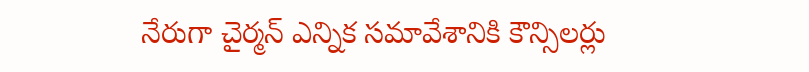నేరుగా చైర్మన్ ఎన్నిక సమావేశానికి కౌన్సిలర్లు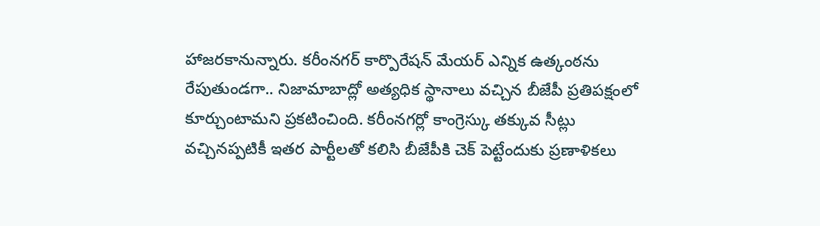హాజరకానున్నారు. కరీంనగర్ కార్పొరేషన్ మేయర్ ఎన్నిక ఉత్కంఠను రేపుతుండగా.. నిజామాబాద్లో అత్యధిక స్థానాలు వచ్చిన బీజేపీ ప్రతిపక్షంలో కూర్చుంటామని ప్రకటించింది. కరీంనగర్లో కాంగ్రెస్కు తక్కువ సీట్లు వచ్చినప్పటికీ ఇతర పార్టీలతో కలిసి బీజేపీకి చెక్ పెట్టేందుకు ప్రణాళికలు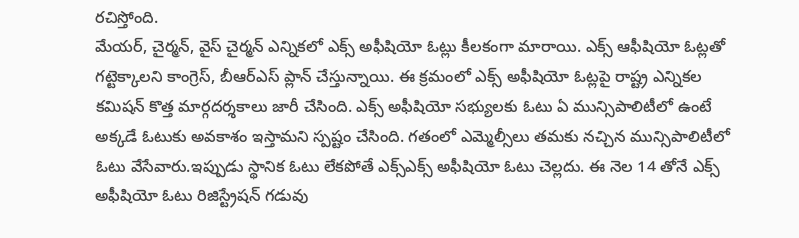రచిస్తోంది.
మేయర్, చైర్మన్, వైస్ చైర్మన్ ఎన్నికలో ఎక్స్ అఫీషియో ఓట్లు కీలకంగా మారాయి. ఎక్స్ ఆఫీషియో ఓట్లతో గట్టెక్కాలని కాంగ్రెస్, బీఆర్ఎస్ ప్లాన్ చేస్తున్నాయి. ఈ క్రమంలో ఎక్స్ అఫీషియో ఓట్లపై రాష్ట్ర ఎన్నికల కమిషన్ కొత్త మార్గదర్శకాలు జారీ చేసింది. ఎక్స్ అఫీషియో సభ్యులకు ఓటు ఏ మున్సిపాలిటీలో ఉంటే అక్కడే ఓటుకు అవకాశం ఇస్తామని స్పష్టం చేసింది. గతంలో ఎమ్మెల్సీలు తమకు నచ్చిన మున్సిపాలిటీలో ఓటు వేసేవారు.ఇప్పుడు స్థానిక ఓటు లేకపోతే ఎక్స్ఎక్స్ అఫీషియో ఓటు చెల్లదు. ఈ నెల 14 తోనే ఎక్స్ అఫీషియో ఓటు రిజిస్ట్రేషన్ గడువు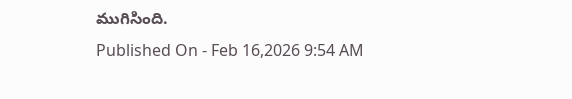ముగిసింది.
Published On - Feb 16,2026 9:54 AM